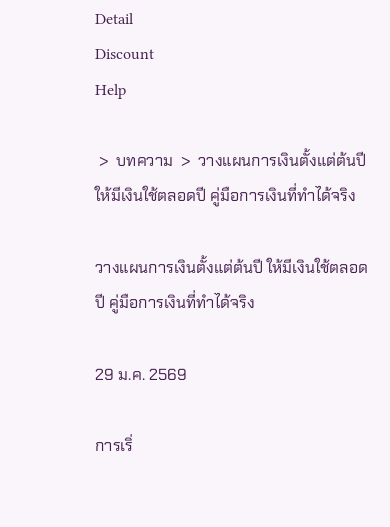Detail
Discount
Help

 >  บทความ  >  วางแผนการเงินตั้งแต่ต้นปี ให้มีเงินใช้ตลอดปี คู่มือการเงินที่ทำได้จริง

วางแผนการเงินตั้งแต่ต้นปี ให้มีเงินใช้ตลอดปี คู่มือการเงินที่ทำได้จริง

29 ม.ค. 2569

การเริ่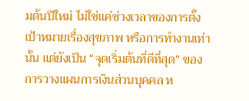มต้นปีใหม่ ไม่ใช่แค่ช่วงเวลาของการตั้งเป้าหมายเรื่องสุขภาพ หรือการทำงานเท่านั้น แต่ยังเป็น “จุดเริ่มต้นที่ดีที่สุด” ของการวางแผนการเงินส่วนบุคคล ห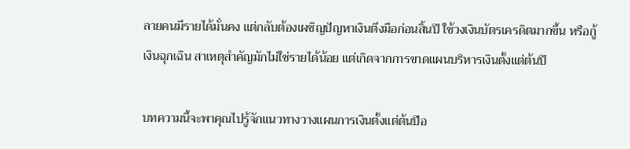ลายคนมีรายได้มั่นคง แต่กลับต้องเผชิญปัญหาเงินตึงมือก่อนสิ้นปี ใช้วงเงินบัตรเครดิตมากขึ้น หรือกู้เงินฉุกเฉิน สาเหตุสำคัญมักไม่ใช่รายได้น้อย แต่เกิดจากการขาดแผนบริหารเงินตั้งแต่ต้นปี

บทความนี้จะพาคุณไปรู้จักแนวทางวางแผนการเงินตั้งแต่ต้นปีอ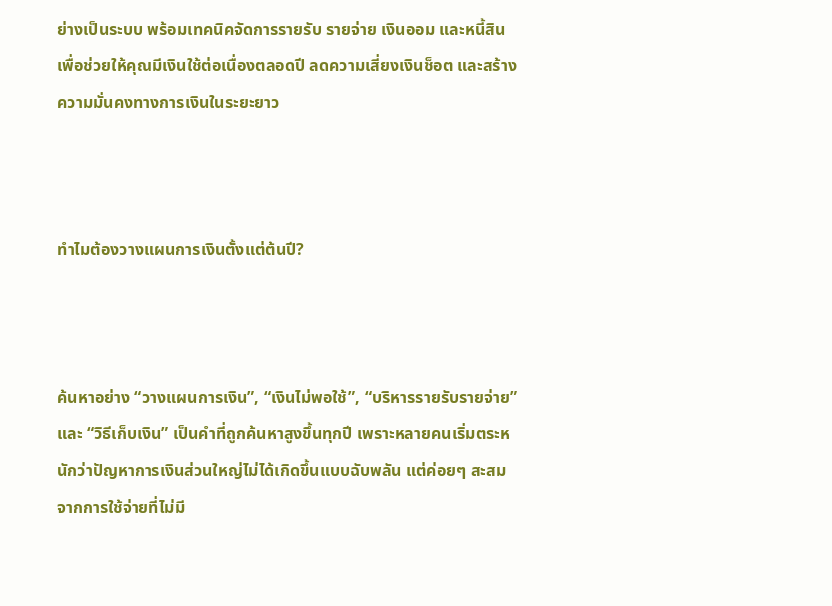ย่างเป็นระบบ พร้อมเทคนิคจัดการรายรับ รายจ่าย เงินออม และหนี้สิน เพื่อช่วยให้คุณมีเงินใช้ต่อเนื่องตลอดปี ลดความเสี่ยงเงินช็อต และสร้างความมั่นคงทางการเงินในระยะยาว



ทำไมต้องวางแผนการเงินตั้งแต่ต้นปี?



ค้นหาอย่าง “วางแผนการเงิน”, “เงินไม่พอใช้”, “บริหารรายรับรายจ่าย” และ “วิธีเก็บเงิน” เป็นคำที่ถูกค้นหาสูงขึ้นทุกปี เพราะหลายคนเริ่มตระหนักว่าปัญหาการเงินส่วนใหญ่ไม่ได้เกิดขึ้นแบบฉับพลัน แต่ค่อยๆ สะสมจากการใช้จ่ายที่ไม่มี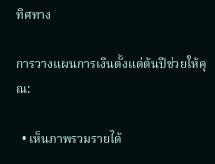ทิศทาง

การวางแผนการเงินตั้งแต่ต้นปีช่วยให้คุณ:

  • เห็นภาพรวมรายได้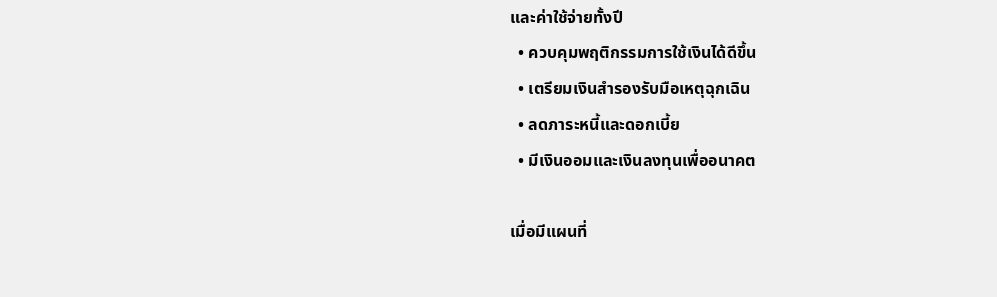และค่าใช้จ่ายทั้งปี
  • ควบคุมพฤติกรรมการใช้เงินได้ดีขึ้น
  • เตรียมเงินสำรองรับมือเหตุฉุกเฉิน
  • ลดภาระหนี้และดอกเบี้ย
  • มีเงินออมและเงินลงทุนเพื่ออนาคต

เมื่อมีแผนที่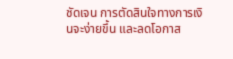ชัดเจน การตัดสินใจทางการเงินจะง่ายขึ้น และลดโอกาส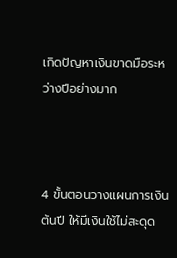เกิดปัญหาเงินขาดมือระหว่างปีอย่างมาก



4 ขั้นตอนวางแผนการเงินต้นปี ให้มีเงินใช้ไม่สะดุด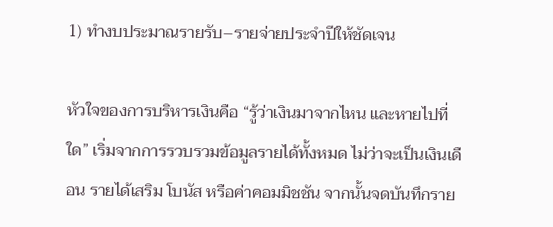1) ทำงบประมาณรายรับ–รายจ่ายประจำปีให้ชัดเจน

หัวใจของการบริหารเงินคือ “รู้ว่าเงินมาจากไหน และหายไปที่ใด” เริ่มจากการรวบรวมข้อมูลรายได้ทั้งหมด ไม่ว่าจะเป็นเงินเดือน รายได้เสริม โบนัส หรือค่าคอมมิชชัน จากนั้นจดบันทึกราย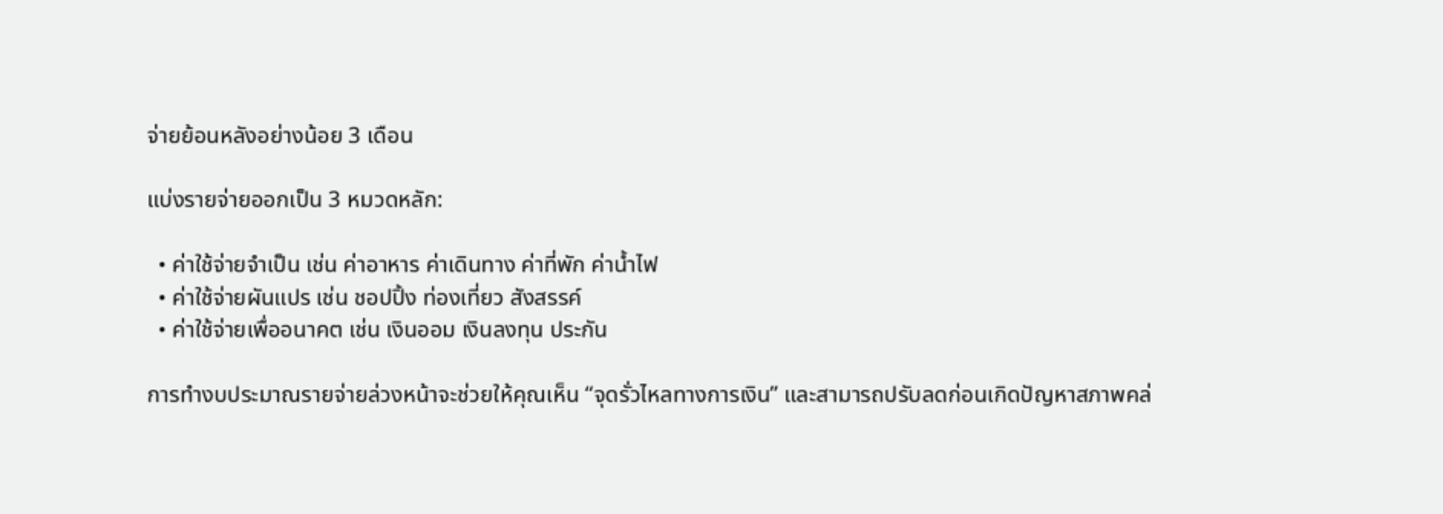จ่ายย้อนหลังอย่างน้อย 3 เดือน

แบ่งรายจ่ายออกเป็น 3 หมวดหลัก:

  • ค่าใช้จ่ายจำเป็น เช่น ค่าอาหาร ค่าเดินทาง ค่าที่พัก ค่าน้ำไฟ
  • ค่าใช้จ่ายผันแปร เช่น ชอปปิ้ง ท่องเที่ยว สังสรรค์
  • ค่าใช้จ่ายเพื่ออนาคต เช่น เงินออม เงินลงทุน ประกัน

การทำงบประมาณรายจ่ายล่วงหน้าจะช่วยให้คุณเห็น “จุดรั่วไหลทางการเงิน” และสามารถปรับลดก่อนเกิดปัญหาสภาพคล่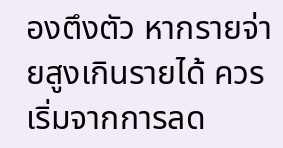องตึงตัว หากรายจ่ายสูงเกินรายได้ ควรเริ่มจากการลด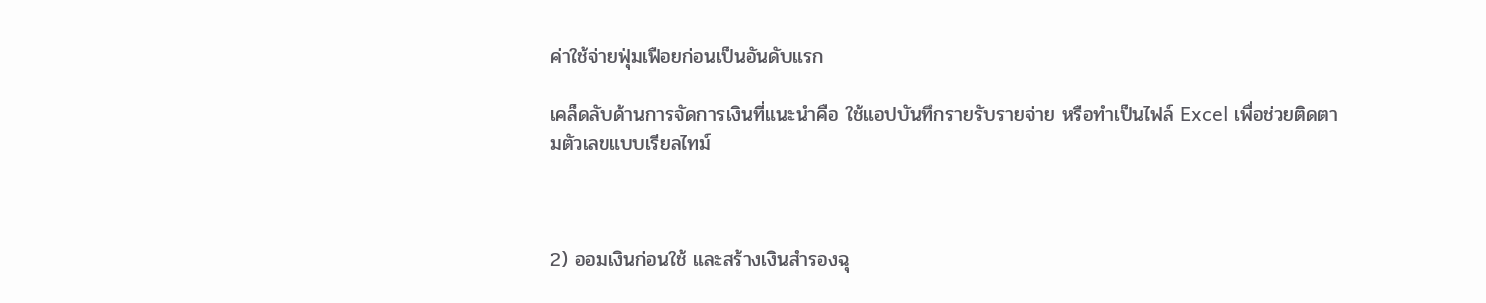ค่าใช้จ่ายฟุ่มเฟือยก่อนเป็นอันดับแรก

เคล็ดลับด้านการจัดการเงินที่แนะนำคือ ใช้แอปบันทึกรายรับรายจ่าย หรือทำเป็นไฟล์ Excel เพื่อช่วยติดตามตัวเลขแบบเรียลไทม์



2) ออมเงินก่อนใช้ และสร้างเงินสำรองฉุ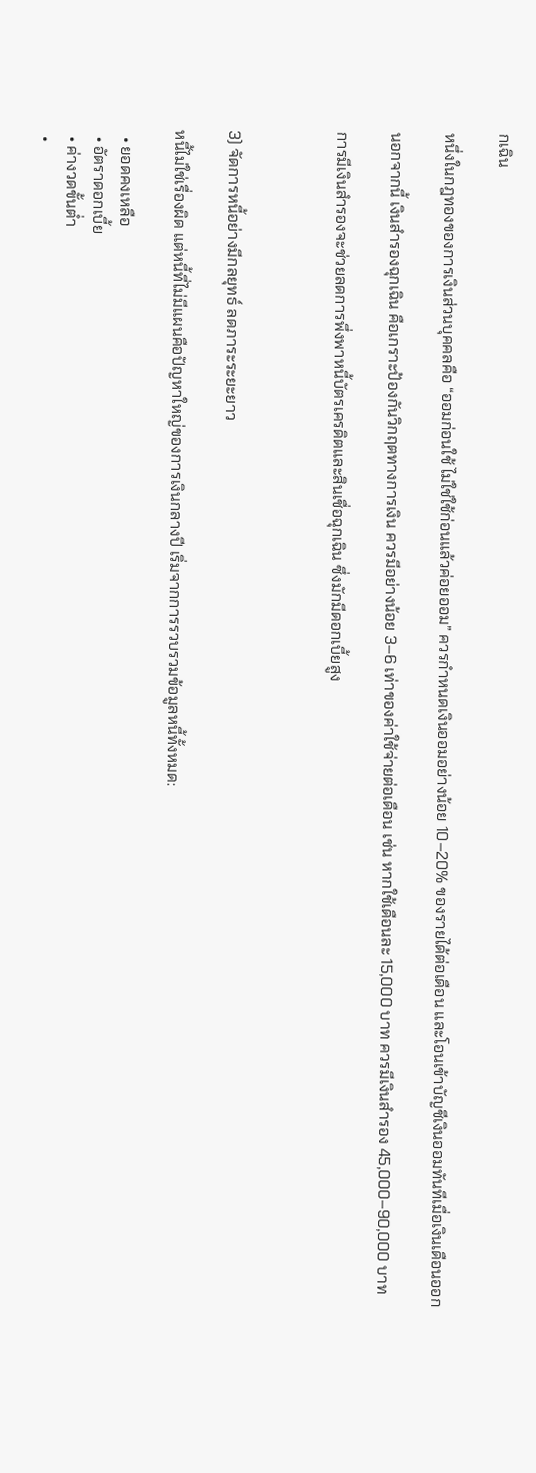กเฉิน

หนึ่งในกฎทองของการเงินส่วนบุคคลคือ “ออมก่อนใช้ ไม่ใช่ใช้ก่อนแล้วค่อยออม” ควรกำหนดเงินออมอย่างน้อย 10–20% ของรายได้ต่อเดือน และโอนเข้าบัญชีเงินออมทันทีเมื่อเงินเดือนออก

นอกจากนี้ เงินสำรองฉุกเฉิน คือเกราะป้องกันวิกฤตทางการเงิน ควรมีอย่างน้อย 3–6 เท่าของค่าใช้จ่ายต่อเดือน เช่น หากใช้เดือนละ 15,000 บาท ควรมีเงินสำรอง 45,000–90,000 บาท

การมีเงินสำรองจะช่วยลดการพึ่งพาหนี้บัตรเครดิตและสินเชื่อฉุกเฉิน ซึ่งมักมีดอกเบี้ยสูง



3) จัดการหนี้อย่างมีกลยุทธ์ ลดภาระระยะยาว

หนี้ไม่ใช่เรื่องผิด แต่หนี้ที่ไม่มีแผนคือปัญหาใหญ่ของการเงินกลางปี เริ่มจากการรวบรวมข้อมูลหนี้ทั้งหมด:

  • ยอดคงเหลือ
  • อัตราดอกเบี้ย
  • ค่างวดขั้นต่ำ
  •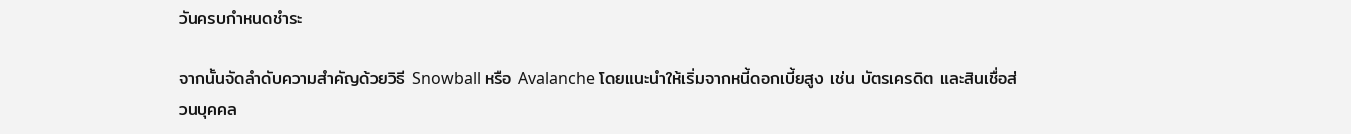วันครบกำหนดชำระ

จากนั้นจัดลำดับความสำคัญด้วยวิธี Snowball หรือ Avalanche โดยแนะนำให้เริ่มจากหนี้ดอกเบี้ยสูง เช่น บัตรเครดิต และสินเชื่อส่วนบุคคล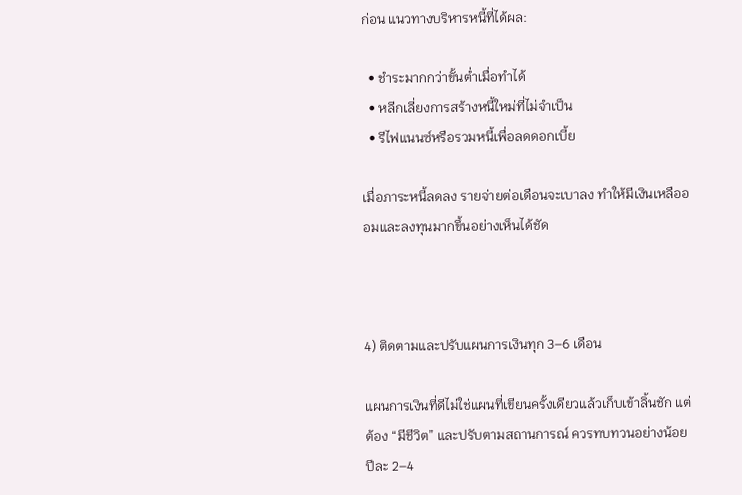ก่อน แนวทางบริหารหนี้ที่ได้ผล:

  • ชำระมากกว่าขั้นต่ำเมื่อทำได้
  • หลีกเลี่ยงการสร้างหนี้ใหม่ที่ไม่จำเป็น
  • รีไฟแนนซ์หรือรวมหนี้เพื่อลดดอกเบี้ย

เมื่อภาระหนี้ลดลง รายจ่ายต่อเดือนจะเบาลง ทำให้มีเงินเหลือออมและลงทุนมากขึ้นอย่างเห็นได้ชัด



4) ติดตามและปรับแผนการเงินทุก 3–6 เดือน

แผนการเงินที่ดีไม่ใช่แผนที่เขียนครั้งเดียวแล้วเก็บเข้าลิ้นชัก แต่ต้อง “มีชีวิต” และปรับตามสถานการณ์ ควรทบทวนอย่างน้อยปีละ 2–4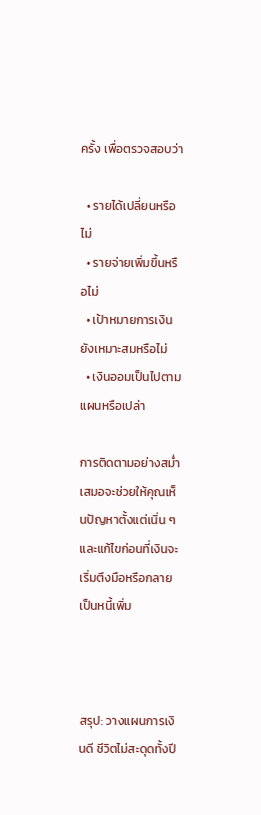ครั้ง เพื่อตรวจสอบว่า

  • รายได้เปลี่ยนหรือไม่
  • รายจ่ายเพิ่มขึ้นหรือไม่
  • เป้าหมายการเงินยังเหมาะสมหรือไม่
  • เงินออมเป็นไปตามแผนหรือเปล่า

การติดตามอย่างสม่ำเสมอจะช่วยให้คุณเห็นปัญหาตั้งแต่เนิ่น ๆ และแก้ไขก่อนที่เงินจะเริ่มตึงมือหรือกลายเป็นหนี้เพิ่ม



สรุป: วางแผนการเงินดี ชีวิตไม่สะดุดทั้งปี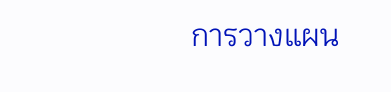การวางแผน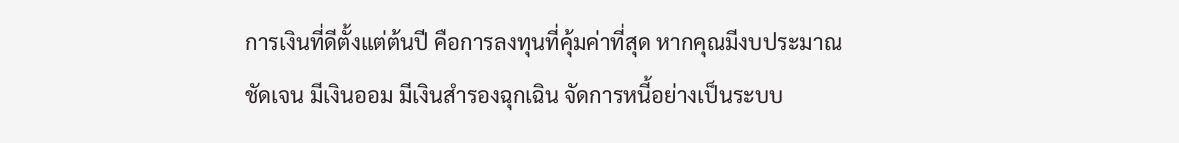การเงินที่ดีตั้งแต่ต้นปี คือการลงทุนที่คุ้มค่าที่สุด หากคุณมีงบประมาณชัดเจน มีเงินออม มีเงินสำรองฉุกเฉิน จัดการหนี้อย่างเป็นระบบ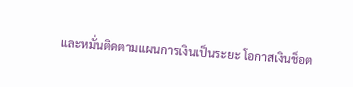และหมั่นติดตามแผนการเงินเป็นระยะ โอกาสเงินช็อต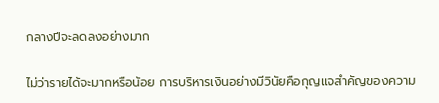กลางปีจะลดลงอย่างมาก

ไม่ว่ารายได้จะมากหรือน้อย การบริหารเงินอย่างมีวินัยคือกุญแจสำคัญของความ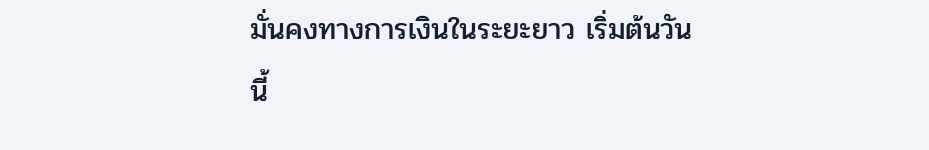มั่นคงทางการเงินในระยะยาว เริ่มต้นวันนี้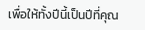เพื่อให้ทั้งปีนี้เป็นปีที่คุณ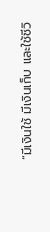“มีเงินใช้ มีเงินเก็บ และใช้ชีวิ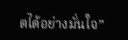ตได้อย่างมั่นใจ”